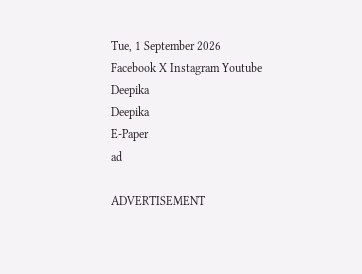Tue, 1 September 2026
Facebook X Instagram Youtube
Deepika
Deepika
E-Paper
ad

ADVERTISEMENT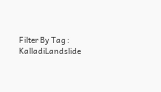Filter By Tag : KalladiLandslide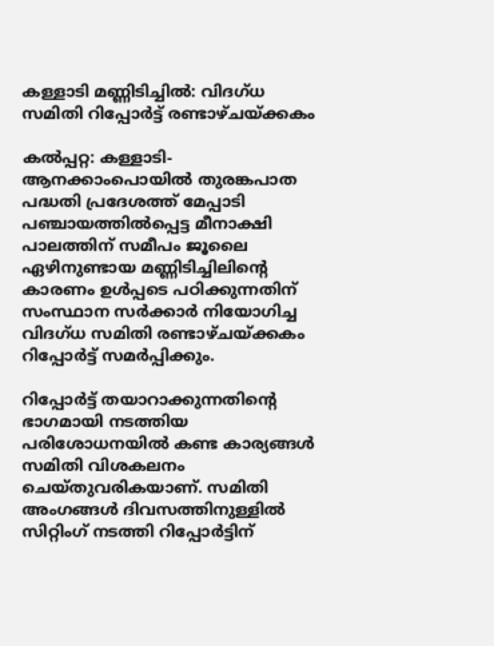കള്ളാടി മണ്ണിടിച്ചില്‍: വിദഗ്ധ സമിതി റിപ്പോര്‍ട്ട് രണ്ടാഴ്ചയ്ക്കകം

കല്‍പ്പറ്റ: കള്ളാടി-ആനക്കാംപൊയില്‍ തുരങ്കപാത പദ്ധതി പ്രദേശത്ത് മേപ്പാടി പഞ്ചായത്തില്‍പ്പെട്ട മീനാക്ഷി പാലത്തിന് സമീപം ജൂലൈ ഏഴിനുണ്ടായ മണ്ണിടിച്ചിലിന്‍റെ കാരണം ഉള്‍പ്പടെ പഠിക്കുന്നതിന് സംസ്ഥാന സര്‍ക്കാര്‍ നിയോഗിച്ച വിദഗ്ധ സമിതി രണ്ടാഴ്ചയ്ക്കകം റിപ്പോര്‍ട്ട് സമര്‍പ്പിക്കും.

റിപ്പോര്‍ട്ട് തയാറാക്കുന്നതിന്‍റെ ഭാഗമായി നടത്തിയ പരിശോധനയില്‍ കണ്ട കാര്യങ്ങള്‍ സമിതി വിശകലനം ചെയ്തുവരികയാണ്. സമിതി അംഗങ്ങള്‍ ദിവസത്തിനുള്ളില്‍ സിറ്റിംഗ് നടത്തി റിപ്പോര്‍ട്ടിന്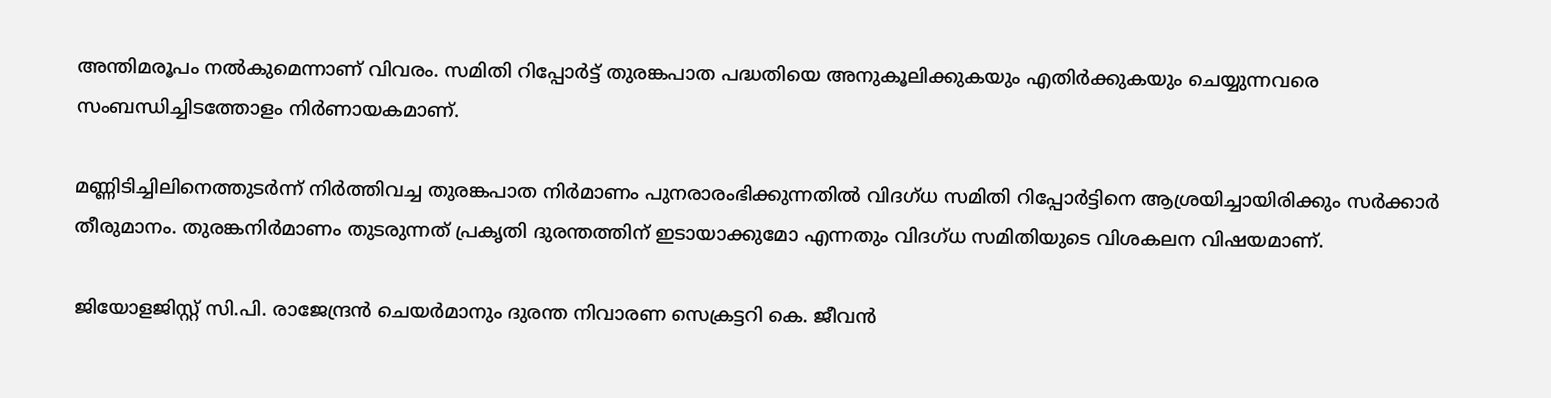അന്തിമരൂപം നല്‍കുമെന്നാണ് വിവരം. സമിതി റിപ്പോര്‍ട്ട് തുരങ്കപാത പദ്ധതിയെ അനുകൂലിക്കുകയും എതിര്‍ക്കുകയും ചെയ്യുന്നവരെ സംബന്ധിച്ചിടത്തോളം നിര്‍ണായകമാണ്.

മണ്ണിടിച്ചിലിനെത്തുടര്‍ന്ന് നിര്‍ത്തിവച്ച തുരങ്കപാത നിര്‍മാണം പുനരാരംഭിക്കുന്നതില്‍ വിദഗ്ധ സമിതി റിപ്പോര്‍ട്ടിനെ ആശ്രയിച്ചായിരിക്കും സര്‍ക്കാര്‍ തീരുമാനം. തുരങ്കനിര്‍മാണം തുടരുന്നത് പ്രകൃതി ദുരന്തത്തിന് ഇടായാക്കുമോ എന്നതും വിദഗ്ധ സമിതിയുടെ വിശകലന വിഷയമാണ്.

ജിയോളജിസ്റ്റ് സി.പി. രാജേന്ദ്രന്‍ ചെയര്‍മാനും ദുരന്ത നിവാരണ സെക്രട്ടറി കെ. ജീവന്‍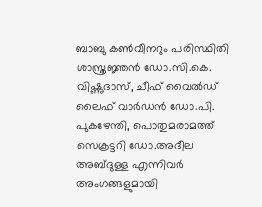ബാബു കണ്‍വീനറും പരിസ്ഥിതി ശാസ്ത്രജ്ഞന്‍ ഡോ.സി.കെ. വിഷ്ണുദാസ്, ചീഫ് വൈല്‍ഡ് ലൈഫ് വാര്‍ഡന്‍ ഡോ.പി. പുകഴേന്തി, പൊതുമരാമത്ത് സെക്രട്ടറി ഡോ.അദീല അബ്ദുള്ള എന്നിവര്‍ അംഗങ്ങളുമായി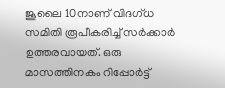ജൂലൈ 10നാണ് വിദഗ്ധ സമിതി രൂപീകരിച്ച് സര്‍ക്കാര്‍ ഉത്തരവായത്. ഒരു മാസത്തിനകം റിപ്പോര്‍ട്ട്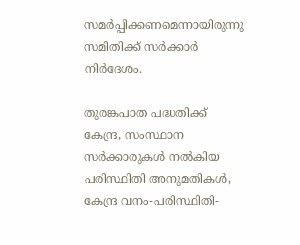സമര്‍പ്പിക്കണമെന്നായിരുന്നു സമിതിക്ക് സര്‍ക്കാര്‍ നിര്‍ദേശം.

തുരങ്കപാത പദ്ധതിക്ക് കേന്ദ്ര, സംസ്ഥാന സര്‍ക്കാരുകള്‍ നല്‍കിയ പരിസ്ഥിതി അനുമതികള്‍, കേന്ദ്ര വനം-പരിസ്ഥിതി-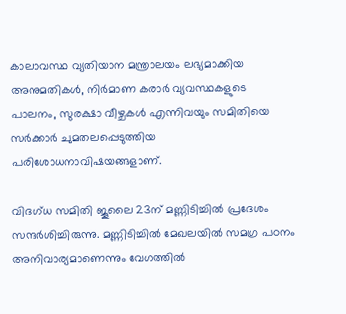കാലാവസ്ഥ വ്യതിയാന മന്ത്രാലയം ലഭ്യമാക്കിയ അനുമതികള്‍, നിര്‍മാണ കരാര്‍ വ്യവസ്ഥകളുടെ പാലനം, സുരക്ഷാ വീഴ്ചകള്‍ എന്നിവയും സമിതിയെ സര്‍ക്കാര്‍ ചുമതലപ്പെടുത്തിയ പരിശോധനാവിഷയങ്ങളാണ്.

വിദഗ്ധ സമിതി ജൂലൈ 23ന് മണ്ണിടിച്ചില്‍ പ്രദേശം സന്ദര്‍ശിച്ചിരുന്നു. മണ്ണിടിച്ചില്‍ മേഖലയില്‍ സമഗ്ര പഠനം അനിവാര്യമാണെന്നും വേഗത്തില്‍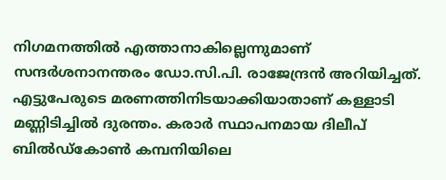നിഗമനത്തില്‍ എത്താനാകില്ലെന്നുമാണ് സന്ദര്‍ശനാനന്തരം ഡോ.സി.പി. രാജേന്ദ്രന്‍ അറിയിച്ചത്. എട്ടുപേരുടെ മരണത്തിനിടയാക്കിയാതാണ് കള്ളാടി മണ്ണിടിച്ചില്‍ ദുരന്തം. കരാര്‍ സ്ഥാപനമായ ദിലീപ് ബില്‍ഡ്‌കോണ്‍ കമ്പനിയിലെ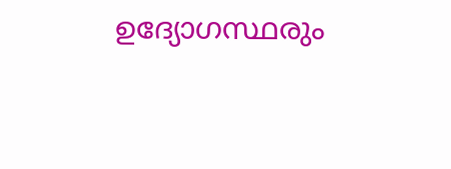ഉദ്യോഗസ്ഥരും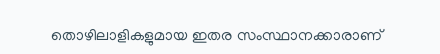തൊഴിലാളികളുമായ ഇതര സംസ്ഥാനക്കാരാണ്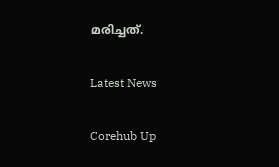മരിച്ചത്.

Latest News

Corehub Up